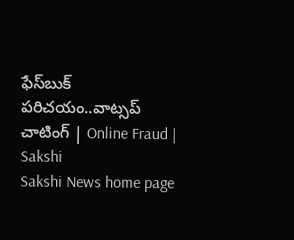ఫేస్‌బుక్‌ పరిచయం..వాట్సప్‌ చాటింగ్‌ | Online Fraud | Sakshi
Sakshi News home page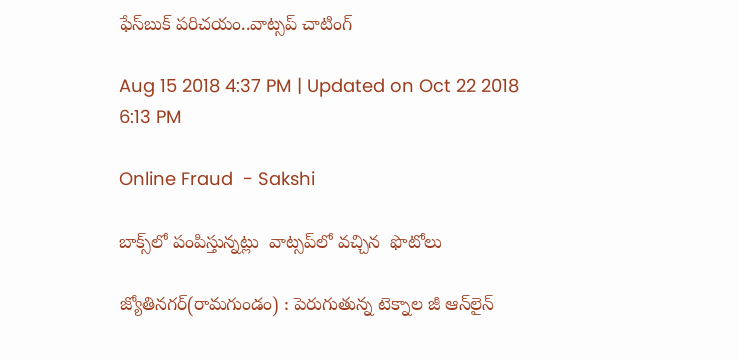ఫేస్‌బుక్‌ పరిచయం..వాట్సప్‌ చాటింగ్‌

Aug 15 2018 4:37 PM | Updated on Oct 22 2018 6:13 PM

Online Fraud  - Sakshi

బాక్స్‌లో పంపిస్తున్నట్లు  వాట్సప్‌లో వచ్చిన  ఫొటోలు

జ్యోతినగర్‌(రామగుండం) : పెరుగుతున్న టెక్నాల జీ ఆన్‌లైన్‌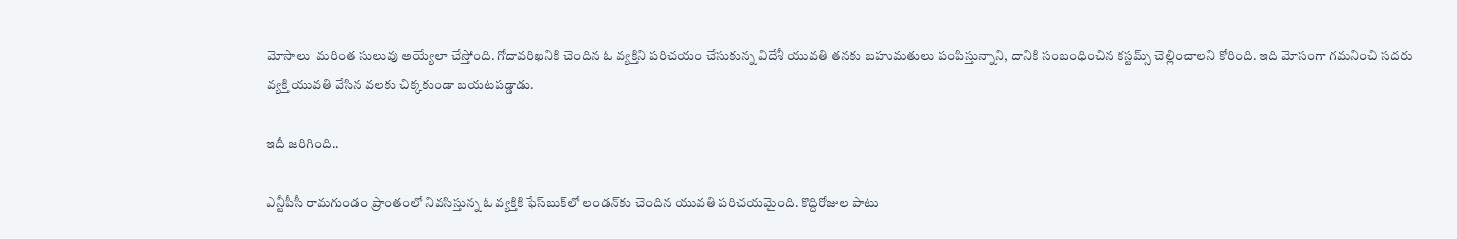మోసాలు  మరింత సులువు అయ్యేలా చేస్తోంది. గోదావరిఖనికి చెందిన ఓ వ్యక్తిని పరిచయం చేసుకున్న విదేశీ యువతి తనకు బహుమతులు పంపిస్తున్నాని, దానికి సంబంధించిన కస్టమ్స్‌ చెల్లించాలని కోరింది. ఇది మోసంగా గమనించి సదరు వ్యక్తి యువతి వేసిన వలకు చిక్కకుండా బయటపడ్డాడు.

ఇదీ జరిగింది..

ఎన్టీపీసీ రామగుండం ప్రాంతంలో నివసిస్తున్న ఓ వ్యక్తికి ఫేస్‌బుక్‌లో లండన్‌కు చెందిన యువతి పరిచయమైంది. కొద్దిరోజుల పాటు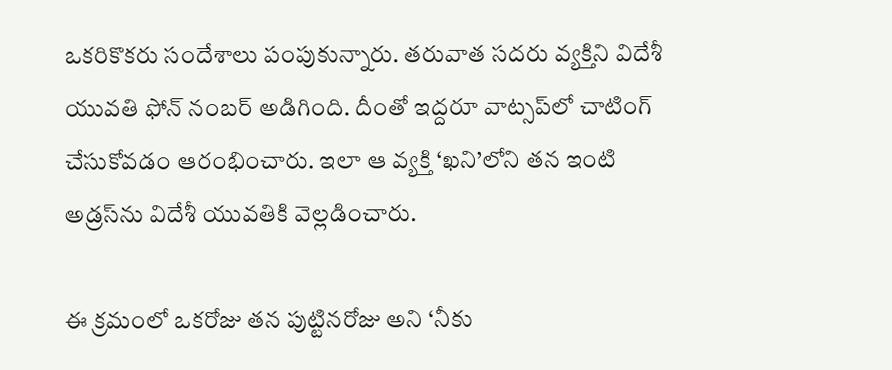ఒకరికొకరు సందేశాలు పంపుకున్నారు. తరువాత సదరు వ్యక్తిని విదేశీ యువతి ఫోన్‌ నంబర్‌ అడిగింది. దీంతో ఇద్దరూ వాట్సప్‌లో చాటింగ్‌ చేసుకోవడం ఆరంభించారు. ఇలా ఆ వ్యక్తి ‘ఖని’లోని తన ఇంటి అడ్రస్‌ను విదేశీ యువతికి వెల్లడించారు.

ఈ క్రమంలో ఒకరోజు తన పుట్టినరోజు అని ‘నీకు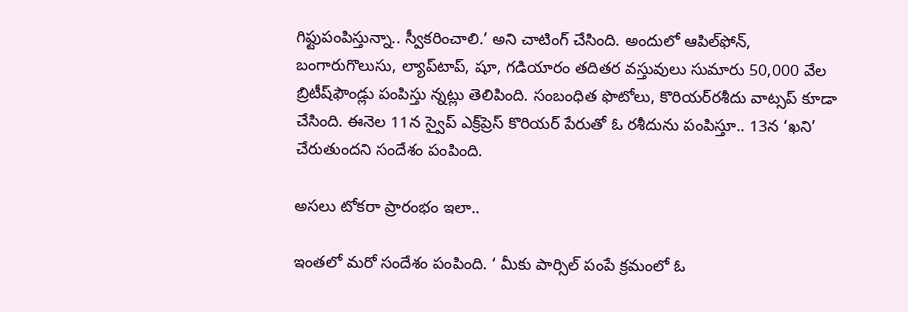గిఫ్టుపంపిస్తున్నా.. స్వీకరించాలి.’ అని చాటింగ్‌ చేసింది. అందులో ఆపిల్‌ఫోన్, బంగారుగొలుసు, ల్యాప్‌టాప్, షూ, గడియారం తదితర వస్తువులు సుమారు 50,000 వేల బ్రిటీష్‌ఫౌండ్లు పంపిస్తు న్నట్లు తెలిపింది. సంబంధిత ఫొటోలు, కొరియర్‌రశీదు వాట్సప్‌ కూడా చేసింది. ఈనెల 11న స్వైప్‌ ఎక్ర్‌ప్రెస్‌ కొరియర్‌ పేరుతో ఓ రశీదును పంపిస్తూ.. 13న ‘ఖని’ చేరుతుందని సందేశం పంపింది.

అసలు టోకరా ప్రారంభం ఇలా..

ఇంతలో మరో సందేశం పంపింది. ‘ మీకు పార్సిల్‌ పంపే క్రమంలో ఓ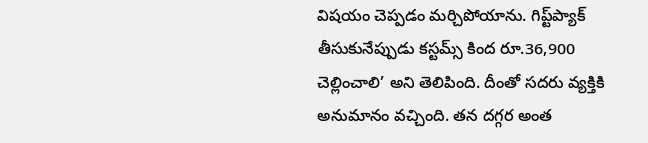విషయం చెప్పడం మర్చిపోయాను. గిప్ట్‌ప్యాక్‌ తీసుకునేప్పుడు కస్టమ్స్‌ కింద రూ.36,900 చెల్లించాలి’ అని తెలిపింది. దీంతో సదరు వ్యక్తికి అనుమానం వచ్చింది. తన దగ్గర అంత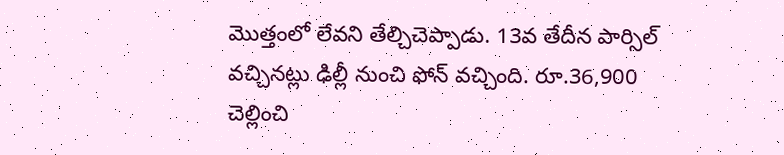మొత్తంలో లేవని తేల్చిచెప్పాడు. 13వ తేదీన పార్సిల్‌ వచ్చినట్లు ఢిల్లీ నుంచి ఫోన్‌ వచ్చింది. రూ.36,900 చెల్లించి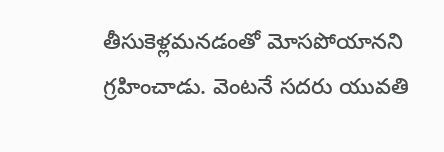తీసుకెళ్లమనడంతో మోసపోయానని గ్రహించాడు. వెంటనే సదరు యువతి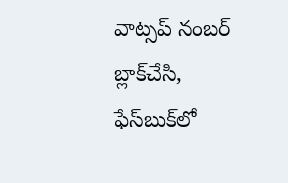వాట్సప్‌ నంబర్‌ బ్లాక్‌చేసి, ఫేస్‌బుక్‌లో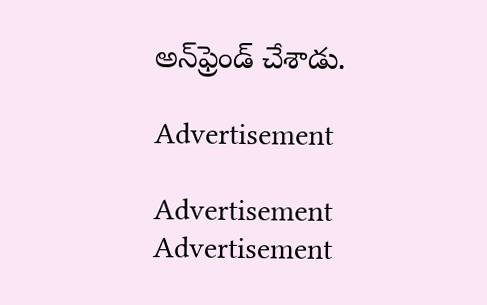అన్‌ఫ్రెండ్‌ చేశాడు.

Advertisement

Advertisement
Advertisement